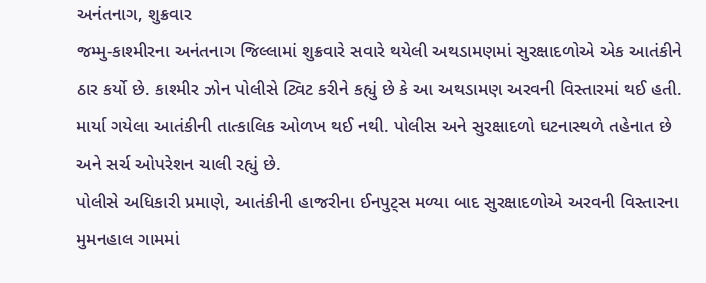અનંતનાગ, શુક્રવાર
જમ્મુ-કાશ્મીરના અનંતનાગ જિલ્લામાં શુક્રવારે સવારે થયેલી અથડામણમાં સુરક્ષાદળોએ એક આતંકીને ઠાર કર્યો છે. કાશ્મીર ઝોન પોલીસે ટ્વિટ કરીને કહ્યું છે કે આ અથડામણ અરવની વિસ્તારમાં થઈ હતી. માર્યા ગયેલા આતંકીની તાત્કાલિક ઓળખ થઈ નથી. પોલીસ અને સુરક્ષાદળો ઘટનાસ્થળે તહેનાત છે અને સર્ચ ઓપરેશન ચાલી રહ્યું છે.
પોલીસે અધિકારી પ્રમાણે, આતંકીની હાજરીના ઈનપુટ્સ મળ્યા બાદ સુરક્ષાદળોએ અરવની વિસ્તારના મુમનહાલ ગામમાં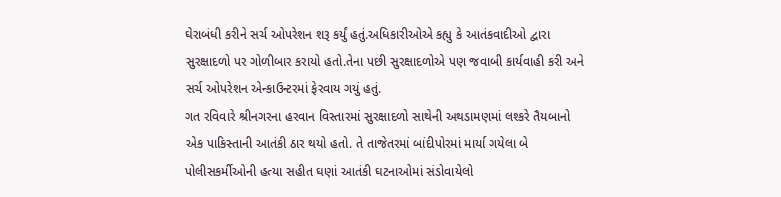ઘેરાબંધી કરીને સર્ચ ઓપરેશન શરૂ કર્યું હતું.અધિકારીઓએ કહ્યુ કે આતંકવાદીઓ દ્વારા સુરક્ષાદળો પર ગોળીબાર કરાયો હતો.તેના પછી સુરક્ષાદળોએ પણ જવાબી કાર્યવાહી કરી અને સર્ચ ઓપરેશન એન્કાઉન્ટરમાં ફેરવાય ગયું હતું.
ગત રવિવારે શ્રીનગરના હરવાન વિસ્તારમાં સુરક્ષાદળો સાથેની અથડામણમાં લશ્કરે તૈયબાનો એક પાકિસ્તાની આતંકી ઠાર થયો હતો. તે તાજેતરમાં બાંદીપોરમાં માર્યા ગયેલા બે પોલીસકર્મીઓની હત્યા સહીત ઘણાં આતંકી ઘટનાઓમાં સંડોવાયેલો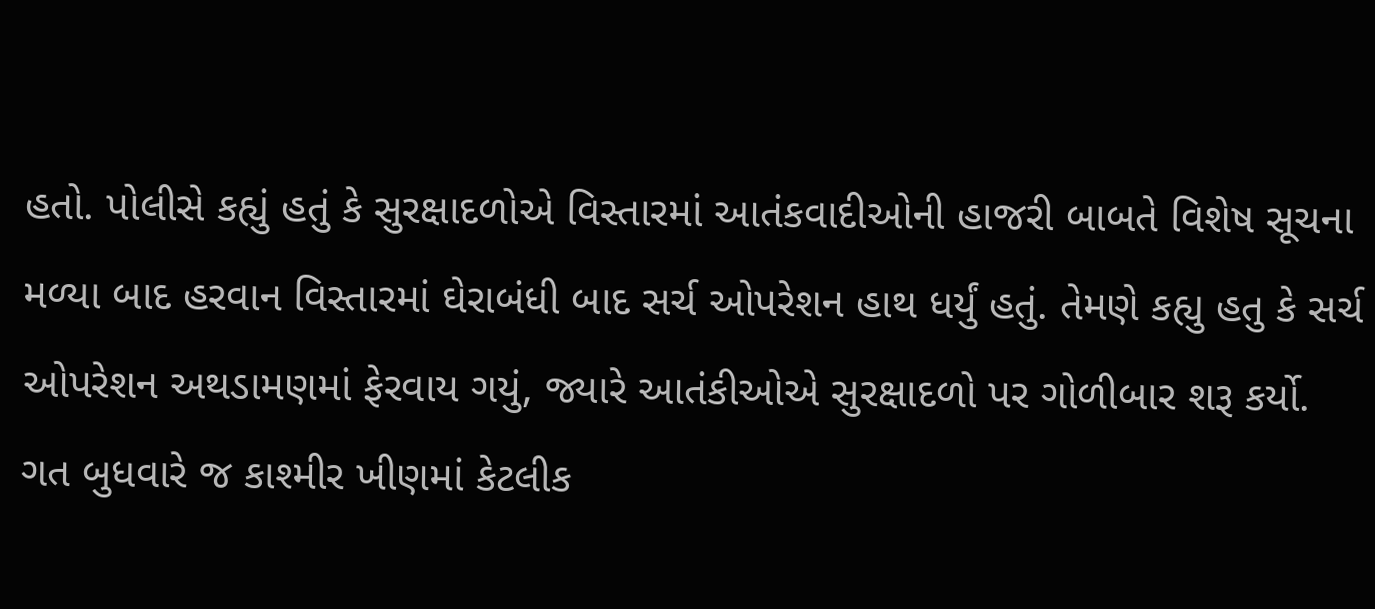હતો. પોલીસે કહ્યું હતું કે સુરક્ષાદળોએ વિસ્તારમાં આતંકવાદીઓની હાજરી બાબતે વિશેષ સૂચના મળ્યા બાદ હરવાન વિસ્તારમાં ઘેરાબંધી બાદ સર્ચ ઓપરેશન હાથ ધર્યું હતું. તેમણે કહ્યુ હતુ કે સર્ચ ઓપરેશન અથડામણમાં ફેરવાય ગયું, જ્યારે આતંકીઓએ સુરક્ષાદળો પર ગોળીબાર શરૂ કર્યો.
ગત બુધવારે જ કાશ્મીર ખીણમાં કેટલીક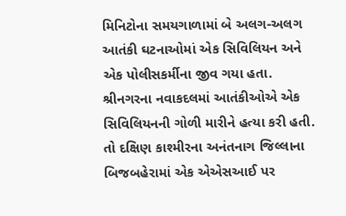મિનિટોના સમયગાળામાં બે અલગ-અલગ આતંકી ઘટનાઓમાં એક સિવિલિયન અને એક પોલીસકર્મીના જીવ ગયા હતા. શ્રીનગરના નવાકદલમાં આતંકીઓએ એક સિવિલિયનની ગોળી મારીને હત્યા કરી હતી. તો દક્ષિણ કાશ્મીરના અનંતનાગ જિલ્લાના બિજબહેરામાં એક એએસઆઈ પર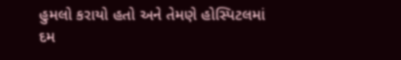હુમલો કરાયો હતો અને તેમણે હોસ્પિટલમાં દમ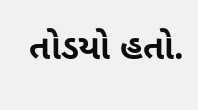તોડયો હતો.